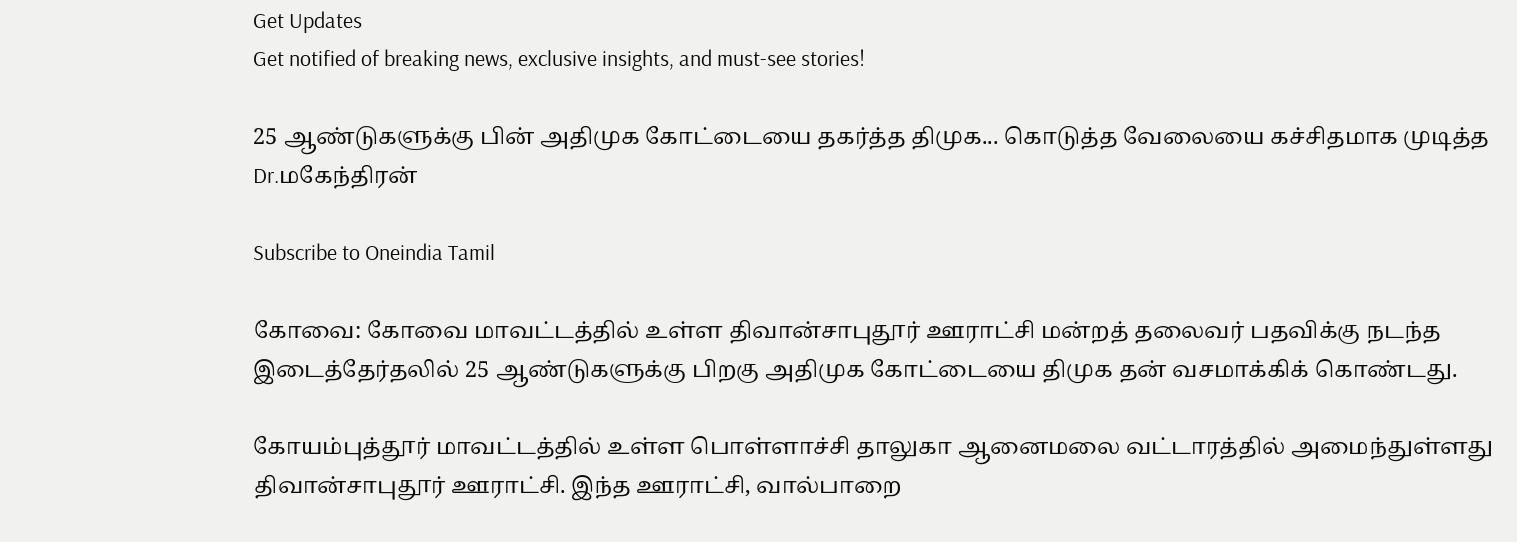Get Updates
Get notified of breaking news, exclusive insights, and must-see stories!

25 ஆண்டுகளுக்கு பின் அதிமுக கோட்டையை தகர்த்த திமுக... கொடுத்த வேலையை கச்சிதமாக முடித்த Dr.மகேந்திரன்

Subscribe to Oneindia Tamil

கோவை: கோவை மாவட்டத்தில் உள்ள திவான்சாபுதூர் ஊராட்சி மன்றத் தலைவர் பதவிக்கு நடந்த இடைத்தேர்தலில் 25 ஆண்டுகளுக்கு பிறகு அதிமுக கோட்டையை திமுக தன் வசமாக்கிக் கொண்டது.

கோயம்புத்தூர் மாவட்டத்தில் உள்ள பொள்ளாச்சி தாலுகா ஆனைமலை வட்டாரத்தில் அமைந்துள்ளது திவான்சாபுதூர் ஊராட்சி. இந்த ஊராட்சி, வால்பாறை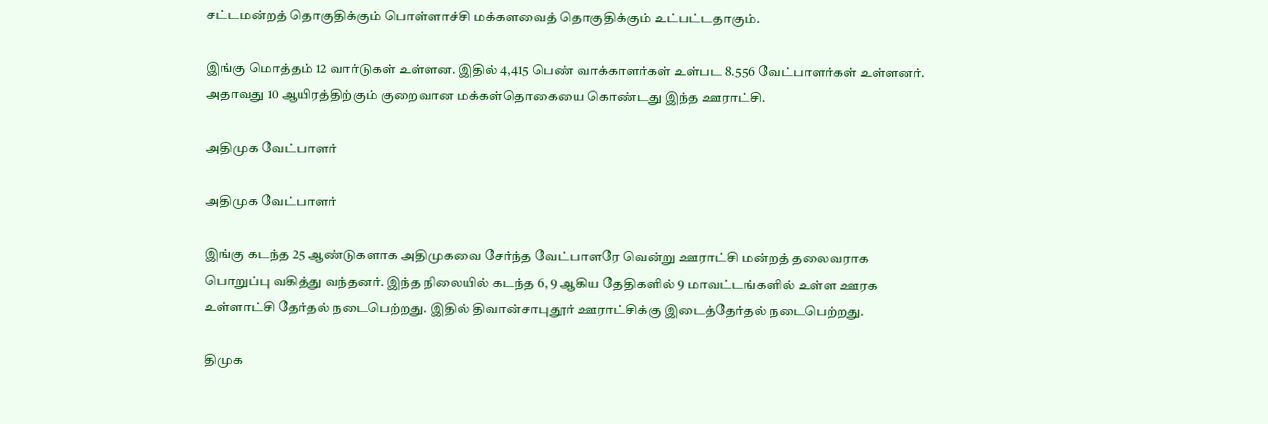சட்டமன்றத் தொகுதிக்கும் பொள்ளாச்சி மக்களவைத் தொகுதிக்கும் உட்பட்டதாகும்.

இங்கு மொத்தம் 12 வார்டுகள் உள்ளன. இதில் 4,415 பெண் வாக்காளர்கள் உள்பட 8.556 வேட்பாளர்கள் உள்ளனர். அதாவது 10 ஆயிரத்திற்கும் குறைவான மக்கள்தொகையை கொண்டது இந்த ஊராட்சி.

அதிமுக வேட்பாளர்

அதிமுக வேட்பாளர்

இங்கு கடந்த 25 ஆண்டுகளாக அதிமுகவை சேர்ந்த வேட்பாளரே வென்று ஊராட்சி மன்றத் தலைவராக பொறுப்பு வகித்து வந்தனர். இந்த நிலையில் கடந்த 6, 9 ஆகிய தேதிகளில் 9 மாவட்டங்களில் உள்ள ஊரக உள்ளாட்சி தேர்தல் நடைபெற்றது. இதில் திவான்சாபுதூர் ஊராட்சிக்கு இடைத்தேர்தல் நடைபெற்றது.

திமுக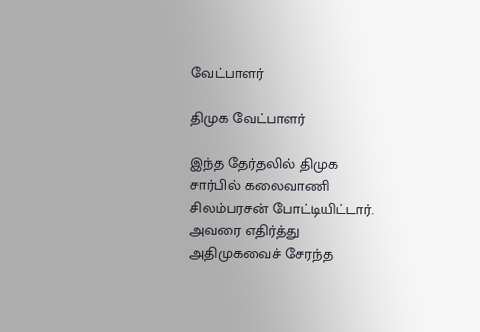வேட்பாளர்

திமுக வேட்பாளர்

இந்த தேர்தலில் திமுக சார்பில் கலைவாணி சிலம்பரசன் போட்டியிட்டார். அவரை எதிர்த்து அதிமுகவைச் சேரந்த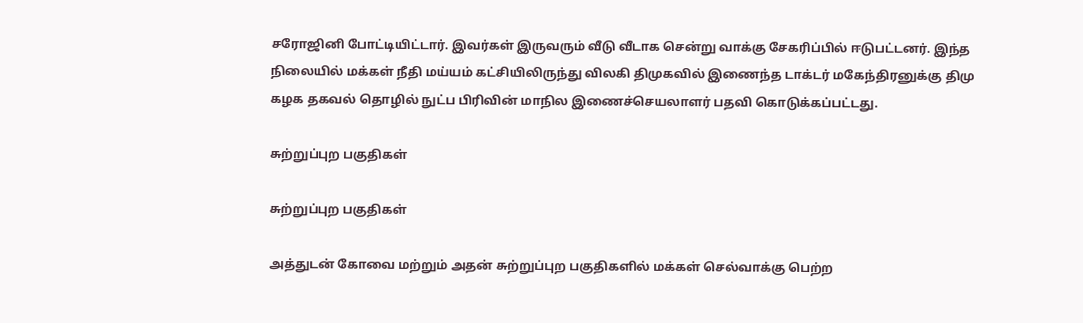சரோஜினி போட்டியிட்டார். இவர்கள் இருவரும் வீடு வீடாக சென்று வாக்கு சேகரிப்பில் ஈடுபட்டனர். இந்த நிலையில் மக்கள் நீதி மய்யம் கட்சியிலிருந்து விலகி திமுகவில் இணைந்த டாக்டர் மகேந்திரனுக்கு திமு கழக தகவல் தொழில் நுட்ப பிரிவின் மாநில இணைச்செயலாளர் பதவி கொடுக்கப்பட்டது.

சுற்றுப்புற பகுதிகள்

சுற்றுப்புற பகுதிகள்

அத்துடன் கோவை மற்றும் அதன் சுற்றுப்புற பகுதிகளில் மக்கள் செல்வாக்கு பெற்ற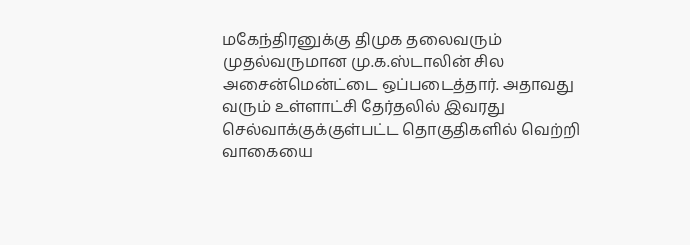மகேந்திரனுக்கு திமுக தலைவரும் முதல்வருமான மு.க.ஸ்டாலின் சில அசைன்மென்ட்டை ஒப்படைத்தார். அதாவது வரும் உள்ளாட்சி தேர்தலில் இவரது செல்வாக்குக்குள்பட்ட தொகுதிகளில் வெற்றி வாகையை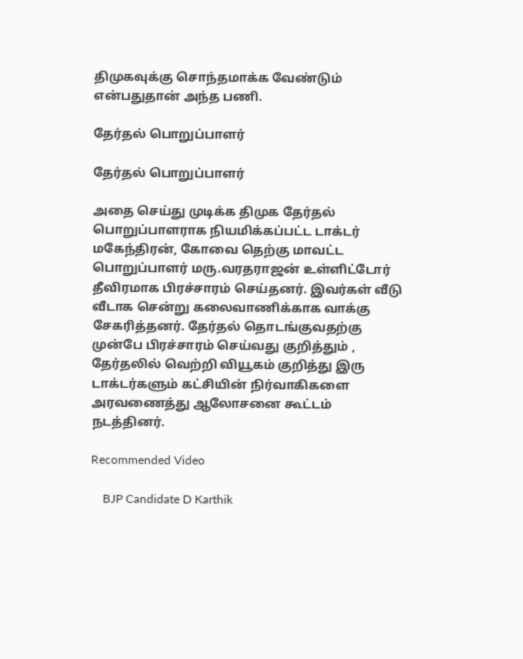திமுகவுக்கு சொந்தமாக்க வேண்டும் என்பதுதான் அந்த பணி.

தேர்தல் பொறுப்பாளர்

தேர்தல் பொறுப்பாளர்

அதை செய்து முடிக்க திமுக தேர்தல் பொறுப்பாளராக நியமிக்கப்பட்ட டாக்டர் மகேந்திரன், கோவை தெற்கு மாவட்ட பொறுப்பாளர் மரு.வரதராஜன் உள்ளிட்டோர் தீவிரமாக பிரச்சாரம் செய்தனர். இவர்கள் வீடு வீடாக சென்று கலைவாணிக்காக வாக்கு சேகரித்தனர். தேர்தல் தொடங்குவதற்கு முன்பே பிரச்சாரம் செய்வது குறித்தும் , தேர்தலில் வெற்றி வியூகம் குறித்து இரு டாக்டர்களும் கட்சியின் நிர்வாகிகளை அரவணைத்து ஆலோசனை கூட்டம் நடத்தினர்.

Recommended Video

    BJP Candidate D Karthik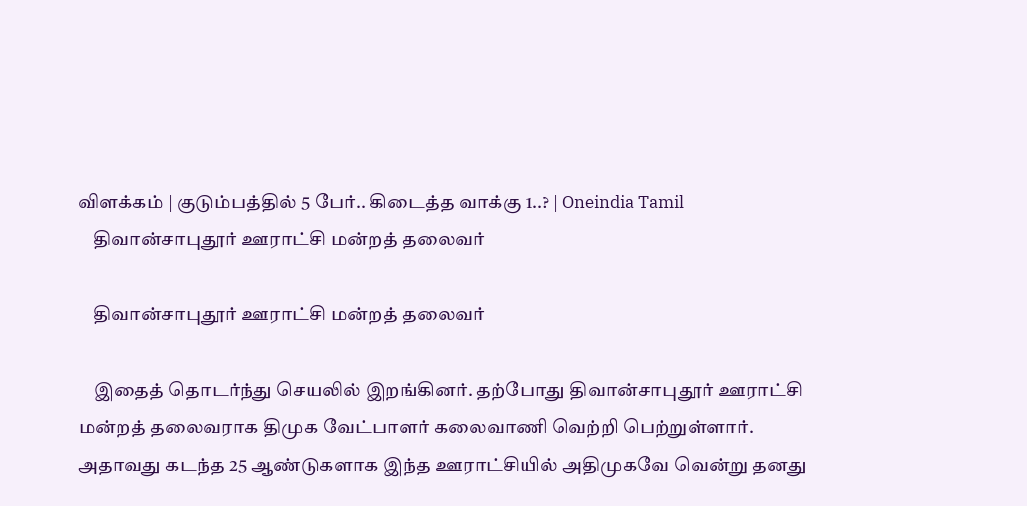விளக்கம் | குடும்பத்தில் 5 பேர்.. கிடைத்த வாக்கு 1..? | Oneindia Tamil
    திவான்சாபுதூர் ஊராட்சி மன்றத் தலைவர்

    திவான்சாபுதூர் ஊராட்சி மன்றத் தலைவர்

    இதைத் தொடர்ந்து செயலில் இறங்கினர். தற்போது திவான்சாபுதூர் ஊராட்சி மன்றத் தலைவராக திமுக வேட்பாளர் கலைவாணி வெற்றி பெற்றுள்ளார். அதாவது கடந்த 25 ஆண்டுகளாக இந்த ஊராட்சியில் அதிமுகவே வென்று தனது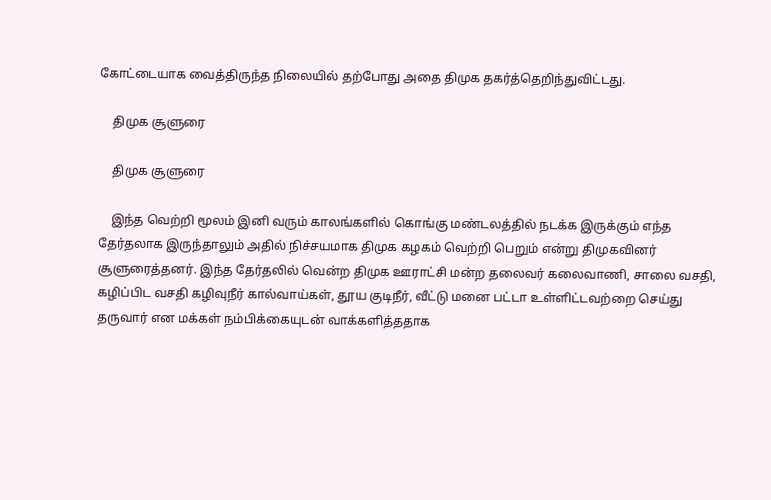கோட்டையாக வைத்திருந்த நிலையில் தற்போது அதை திமுக தகர்த்தெறிந்துவிட்டது.

    திமுக சூளுரை

    திமுக சூளுரை

    இந்த வெற்றி மூலம் இனி வரும் காலங்களில் கொங்கு மண்டலத்தில் நடக்க இருக்கும் எந்த தேர்தலாக இருந்தாலும் அதில் நிச்சயமாக திமுக கழகம் வெற்றி பெறும் என்று திமுகவினர் சூளுரைத்தனர். இந்த தேர்தலில் வென்ற திமுக ஊராட்சி மன்ற தலைவர் கலைவாணி, சாலை வசதி, கழிப்பிட வசதி கழிவுநீர் கால்வாய்கள், தூய குடிநீர், வீட்டு மனை பட்டா உள்ளிட்டவற்றை செய்து தருவார் என மக்கள் நம்பிக்கையுடன் வாக்களித்ததாக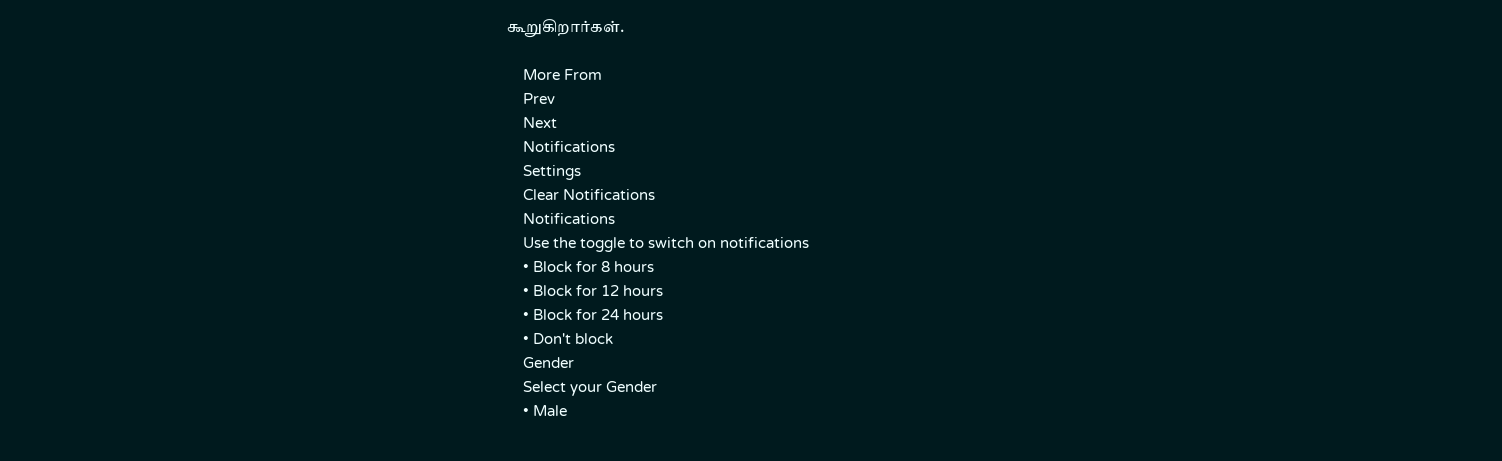கூறுகிறார்கள்.

    More From
    Prev
    Next
    Notifications
    Settings
    Clear Notifications
    Notifications
    Use the toggle to switch on notifications
    • Block for 8 hours
    • Block for 12 hours
    • Block for 24 hours
    • Don't block
    Gender
    Select your Gender
    • Male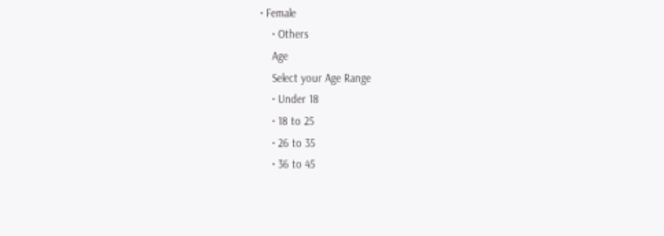• Female
    • Others
    Age
    Select your Age Range
    • Under 18
    • 18 to 25
    • 26 to 35
    • 36 to 45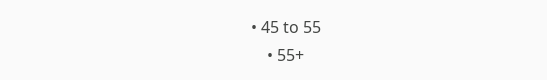• 45 to 55
    • 55+